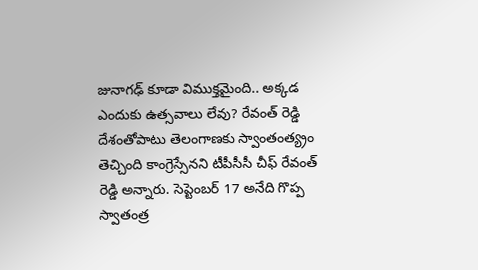జునాగఢ్ కూడా విముక్తమైంది.. అక్కడ ఎందుకు ఉత్సవాలు లేవు? రేవంత్ రెడ్డి
దేశంతోపాటు తెలంగాణకు స్వాంతంత్య్రం తెచ్చింది కాంగ్రెస్సేనని టీపీసీసీ చీఫ్ రేవంత్ రెడ్డి అన్నారు. సెప్టెంబర్ 17 అనేది గొప్ప స్వాతంత్ర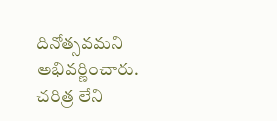దినోత్సవమని అభివర్ణించారు. చరిత్ర లేని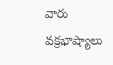వారు వక్రభాష్యాలు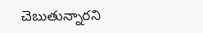చెబుతున్నారని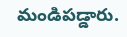మండిపడ్డారు.